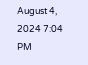August 4, 2024 7:04 PM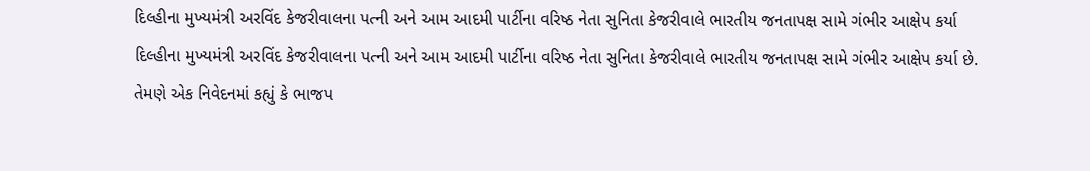દિલ્હીના મુખ્યમંત્રી અરવિંદ કેજરીવાલના પત્ની અને આમ આદમી પાર્ટીના વરિષ્ઠ નેતા સુનિતા કેજરીવાલે ભારતીય જનતાપક્ષ સામે ગંભીર આક્ષેપ કર્યા
દિલ્હીના મુખ્યમંત્રી અરવિંદ કેજરીવાલના પત્ની અને આમ આદમી પાર્ટીના વરિષ્ઠ નેતા સુનિતા કેજરીવાલે ભારતીય જનતાપક્ષ સામે ગંભીર આક્ષેપ કર્યા છે. તેમણે એક નિવેદનમાં કહ્યું કે ભાજપ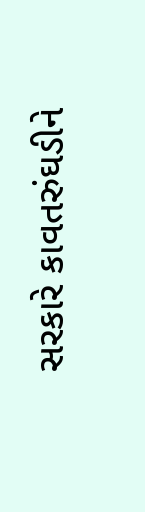સરકારે કાવતરુંઘડીને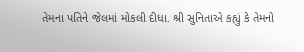તેમના પતિને જેલમાં મોકલી દીધા. શ્રી સુનિતાએ કહ્યું કે તેમનો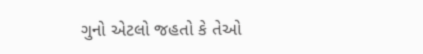ગુનો એટલો જહતો કે તેઓ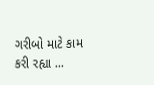ગરીબો માટે કામ કરી રહ્યા ...